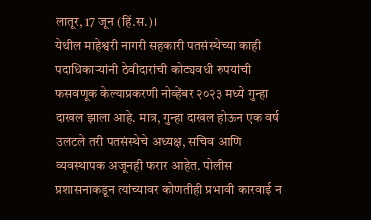लातूर, 17 जून (हिं.स.)।
येथील माहेश्वरी नागरी सहकारी पतसंस्थेच्या काही पदाधिकाऱ्यांनी ठेवीदारांची कोट्यवधी रुपयांची फसवणूक केल्याप्रकरणी नोव्हेंबर २०२३ मध्ये गुन्हा दाखल झाला आहे. मात्र, गुन्हा दाखल होऊन एक वर्ष उलटले तरी पतसंस्थेचे अध्यक्ष, सचिव आणि व्यवस्थापक अजूनही फरार आहेत. पोलीस प्रशासनाकडून त्यांच्यावर कोणतीही प्रभावी कारवाई न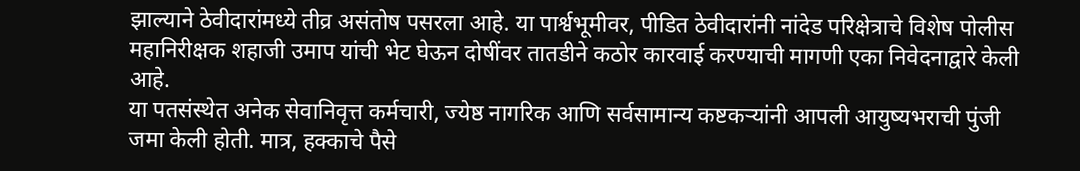झाल्याने ठेवीदारांमध्ये तीव्र असंतोष पसरला आहे. या पार्श्वभूमीवर, पीडित ठेवीदारांनी नांदेड परिक्षेत्राचे विशेष पोलीस महानिरीक्षक शहाजी उमाप यांची भेट घेऊन दोषींवर तातडीने कठोर कारवाई करण्याची मागणी एका निवेदनाद्वारे केली आहे.
या पतसंस्थेत अनेक सेवानिवृत्त कर्मचारी, ज्येष्ठ नागरिक आणि सर्वसामान्य कष्टकऱ्यांनी आपली आयुष्यभराची पुंजी जमा केली होती. मात्र, हक्काचे पैसे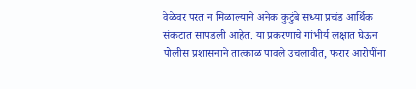वेळेवर परत न मिळाल्याने अनेक कुटुंबे सध्या प्रचंड आर्थिक संकटात सापडली आहेत. या प्रकरणाचे गांभीर्य लक्षात घेऊन पोलीस प्रशासनाने तात्काळ पावले उचलावीत, फरार आरोपींना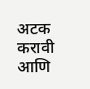अटक करावी आणि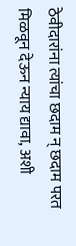ठेवीदारांना त्यांचा छदाम न् छदाम परत मिळवून देऊन न्याय द्यावा, अशी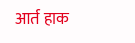आर्त हाक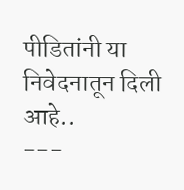पीडितांनी या निवेदनातून दिली आहे..
---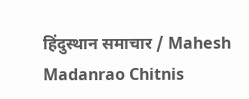हिंदुस्थान समाचार / Mahesh Madanrao Chitnis